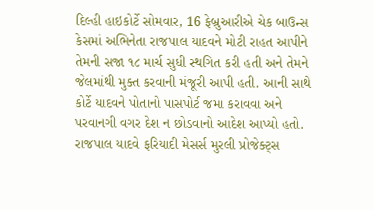દિલ્હી હાઇકોર્ટે સોમવાર, 16 ફેબ્રુઆરીએ ચેક બાઉન્સ કેસમાં અભિનેતા રાજપાલ યાદવને મોટી રાહત આપીને તેમની સજા ૧૮ માર્ચ સુધી સ્થગિત કરી હતી અને તેમને જેલમાંથી મુક્ત કરવાની મંજૂરી આપી હતી. આની સાથે કોર્ટે યાદવને પોતાનો પાસપોર્ટ જમા કરાવવા અને પરવાનગી વગર દેશ ન છોડવાનો આદેશ આપ્યો હતો.
રાજપાલ યાદવે ફરિયાદી મેસર્સ મુરલી પ્રોજેક્ટ્સ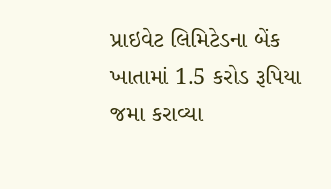પ્રાઇવેટ લિમિટેડના બેંક ખાતામાં 1.5 કરોડ રૂપિયા જમા કરાવ્યા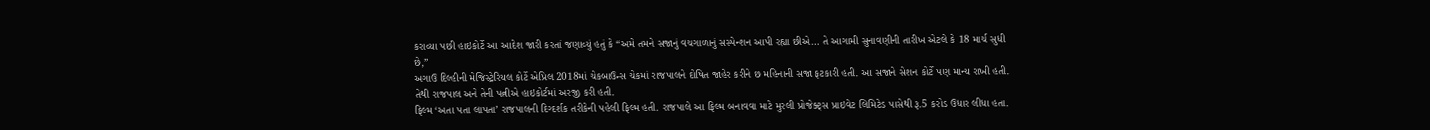કરાવ્યા પછી હાઇકોર્ટે આ આદેશ જારી કરતાં જણાવ્યું હતું કે “અમે તમને સજાનું વચગાળાનું સસ્પેન્શન આપી રહ્યા છીએ… તે આગામી સુનાવણીની તારીખ એટલે કે 18 માર્ચ સુધી છે,”
અગાઉ દિલ્હીની મેજિસ્ટ્રેરિયલ કોર્ટે એપ્રિલ 2018માં ચેકબાઉન્સ ચેકમાં રાજપાલને દોષિત જાહેર કરીને છ મહિનાની સજા ફટકારી હતી. આ સજાને સેશન કોર્ટે પણ માન્ય રાખી હતી. તેથી રાજપાલ અને તેની પત્નીએ હાઇકોર્ટમાં અરજી કરી હતી.
ફિલ્મ ‘અતા પતા લાપતા’ રાજપાલની દિગ્દર્શક તરીકેની પહેલી ફિલ્મ હતી. રાજપાલે આ ફિલ્મ બનાવવા માટે મુરલી પ્રોજેક્ટ્સ પ્રાઇવેટ લિમિટેડ પાસેથી રૂ.5 કરોડ ઉધાર લીધા હતા.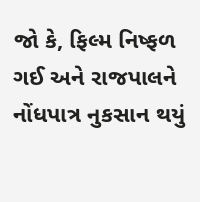જો કે, ફિલ્મ નિષ્ફળ ગઈ અને રાજપાલને નોંધપાત્ર નુકસાન થયું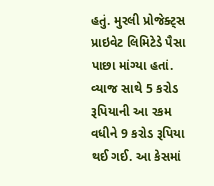હતું. મુરલી પ્રોજેક્ટ્સ પ્રાઇવેટ લિમિટેડે પૈસા પાછા માંગ્યા હતાં. વ્યાજ સાથે 5 કરોડ રૂપિયાની આ રકમ વધીને 9 કરોડ રૂપિયા થઈ ગઈ. આ કેસમાં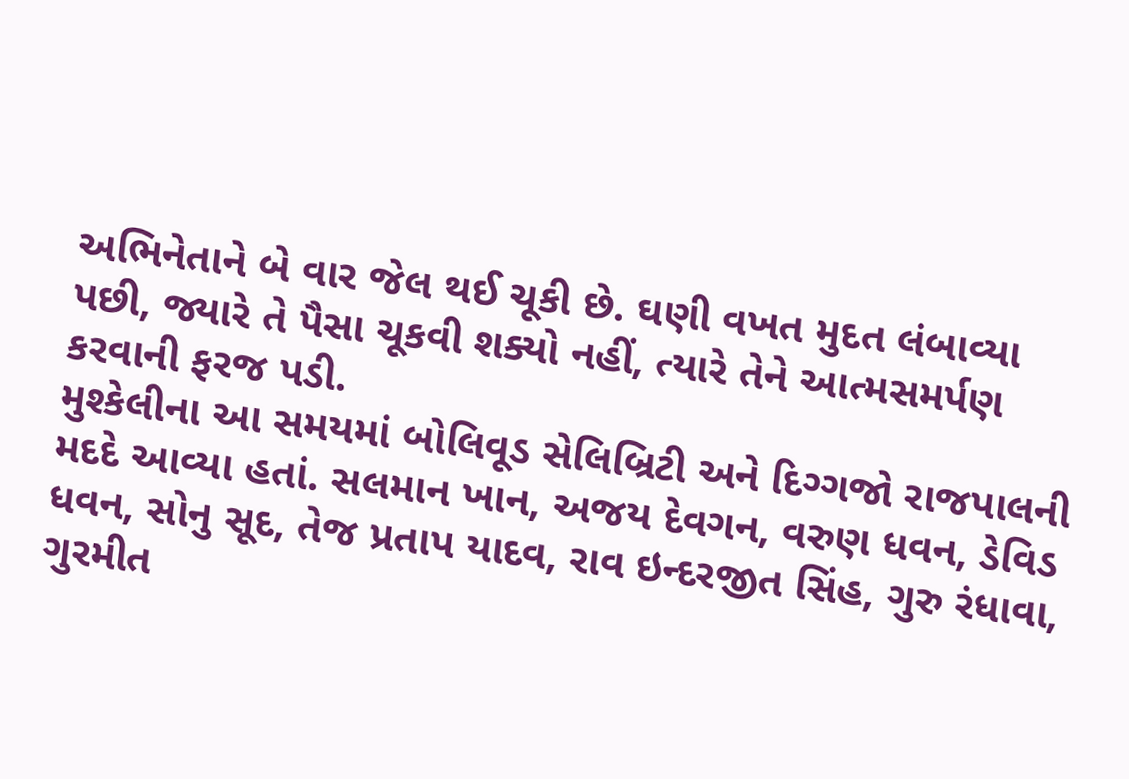અભિનેતાને બે વાર જેલ થઈ ચૂકી છે. ઘણી વખત મુદત લંબાવ્યા પછી, જ્યારે તે પૈસા ચૂકવી શક્યો નહીં, ત્યારે તેને આત્મસમર્પણ કરવાની ફરજ પડી.
મુશ્કેલીના આ સમયમાં બોલિવૂડ સેલિબ્રિટી અને દિગ્ગજો રાજપાલની મદદે આવ્યા હતાં. સલમાન ખાન, અજય દેવગન, વરુણ ધવન, ડેવિડ ધવન, સોનુ સૂદ, તેજ પ્રતાપ યાદવ, રાવ ઇન્દરજીત સિંહ, ગુરુ રંધાવા, ગુરમીત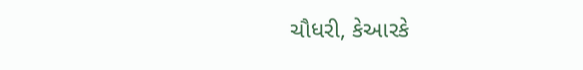ચૌધરી, કેઆરકે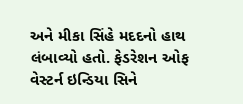અને મીકા સિંહે મદદનો હાથ લંબાવ્યો હતો. ફેડરેશન ઓફ વેસ્ટર્ન ઇન્ડિયા સિને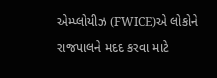એમ્પ્લોયીઝ (FWICE)એ લોકોને રાજપાલને મદદ કરવા માટે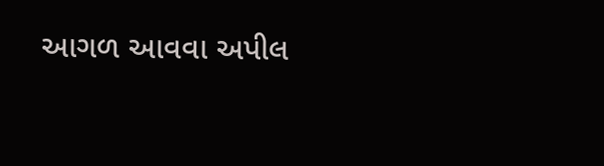આગળ આવવા અપીલ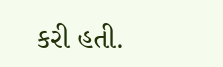કરી હતી.